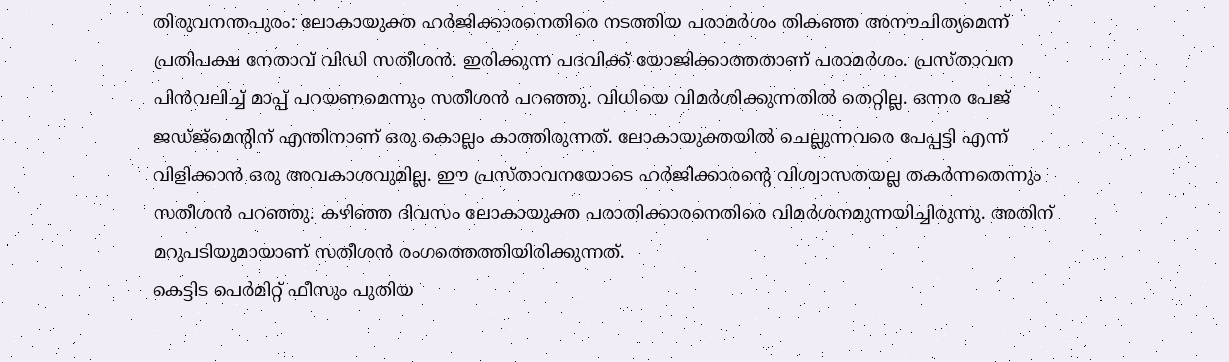തിരുവനന്തപുരം: ലോകായുക്ത ഹർജിക്കാരനെതിരെ നടത്തിയ പരാമർശം തികഞ്ഞ അനൗചിത്യമെന്ന് പ്രതിപക്ഷ നേതാവ് വിഡി സതീശൻ. ഇരിക്കുന്ന പദവിക്ക് യോജിക്കാത്തതാണ് പരാമർശം. പ്രസ്താവന പിൻവലിച്ച് മാപ്പ് പറയണമെന്നും സതീശൻ പറഞ്ഞു. വിധിയെ വിമർശിക്കുന്നതിൽ തെറ്റില്ല. ഒന്നര പേജ് ജഡ്ജ്മെന്റിന് എന്തിനാണ് ഒരു കൊല്ലം കാത്തിരുന്നത്. ലോകായുക്തയിൽ ചെല്ലുന്നവരെ പേപ്പട്ടി എന്ന് വിളിക്കാൻ ഒരു അവകാശവുമില്ല. ഈ പ്രസ്താവനയോടെ ഹർജിക്കാരന്റെ വിശ്വാസതയല്ല തകർന്നതെന്നും സതീശൻ പറഞ്ഞു. കഴിഞ്ഞ ദിവസം ലോകായുക്ത പരാതിക്കാരനെതിരെ വിമർശനമുന്നയിച്ചിരുന്നു. അതിന് മറുപടിയുമായാണ് സതീശൻ രംഗത്തെത്തിയിരിക്കുന്നത്.
കെട്ടിട പെർമിറ്റ് ഫീസും പുതിയ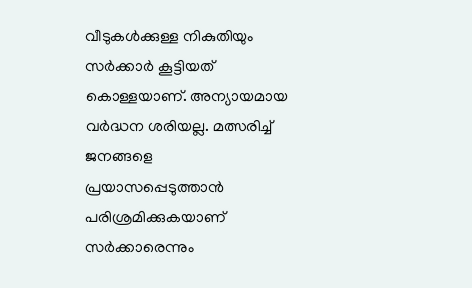വീടുകൾക്കുള്ള നികുതിയും സർക്കാർ കൂട്ടിയത് കൊള്ളയാണ്. അന്യായമായ വർദ്ധന ശരിയല്ല. മത്സരിച്ച് ജനങ്ങളെ പ്രയാസപ്പെടുത്താൻ പരിശ്രമിക്കുകയാണ് സർക്കാരെന്നും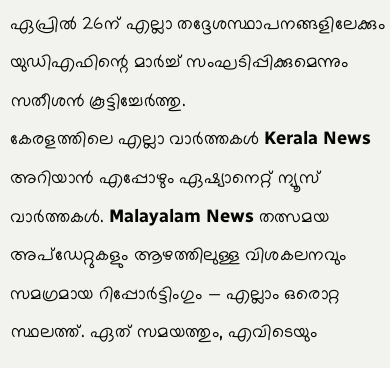ഏപ്രിൽ 26ന് എല്ലാ തദ്ദേശസ്ഥാപനങ്ങളിലേക്കും യുഡിഎഫിന്റെ മാർച്ച് സംഘടിപ്പിക്കുമെന്നും സതീശൻ കൂട്ടിച്ചേർത്തു.
കേരളത്തിലെ എല്ലാ വാർത്തകൾ Kerala News അറിയാൻ എപ്പോഴും ഏഷ്യാനെറ്റ് ന്യൂസ് വാർത്തകൾ. Malayalam News തത്സമയ അപ്ഡേറ്റുകളും ആഴത്തിലുള്ള വിശകലനവും സമഗ്രമായ റിപ്പോർട്ടിംഗും — എല്ലാം ഒരൊറ്റ സ്ഥലത്ത്. ഏത് സമയത്തും, എവിടെയും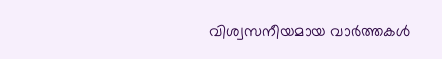വിശ്വസനീയമായ വാർത്തകൾ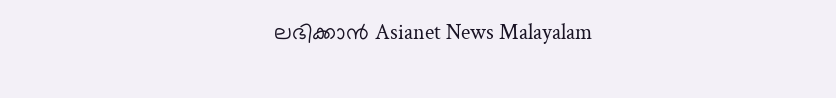ലഭിക്കാൻ Asianet News Malayalam